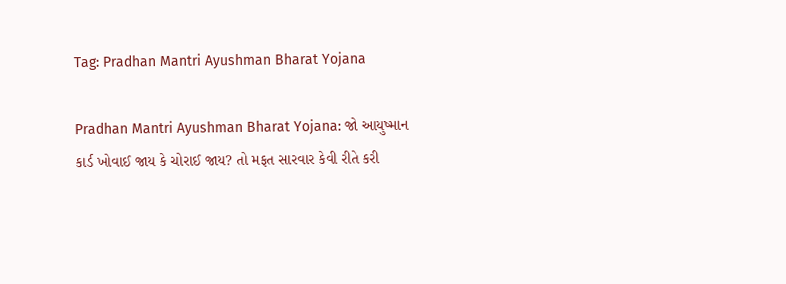Tag: Pradhan Mantri Ayushman Bharat Yojana

Pradhan Mantri Ayushman Bharat Yojana: જો આયુષ્માન કાર્ડ ખોવાઈ જાય કે ચોરાઈ જાય? તો મફત સારવાર કેવી રીતે કરી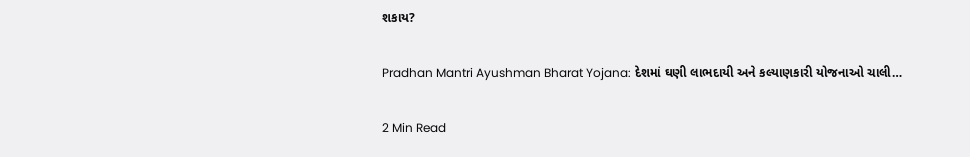શકાય?

Pradhan Mantri Ayushman Bharat Yojana: દેશમાં ઘણી લાભદાયી અને કલ્યાણકારી યોજનાઓ ચાલી…

2 Min Read